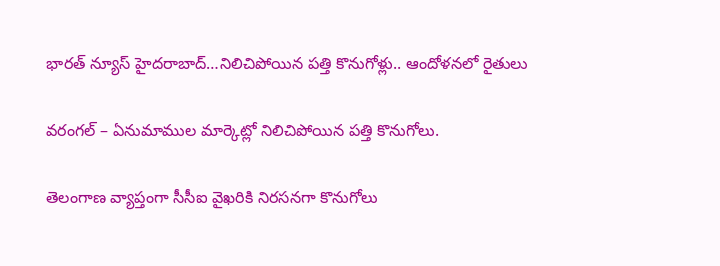భారత్ న్యూస్ హైదరాబాద్…నిలిచిపోయిన పత్తి కొనుగోళ్లు.. ఆందోళనలో రైతులు

వరంగల్ – ఏనుమాముల మార్కెట్లో నిలిచిపోయిన పత్తి కొనుగోలు.

తెలంగాణ వ్యాప్తంగా సీసీఐ వైఖరికి నిరసనగా కొనుగోలు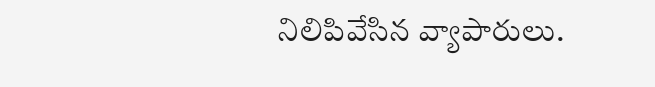నిలిపివేసిన వ్యాపారులు.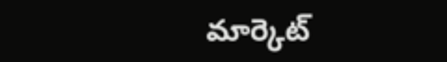మార్కెట్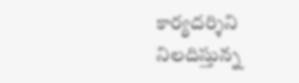కార్యదర్శిని నిలదిస్తున్న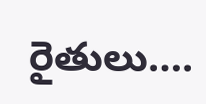రైతులు….